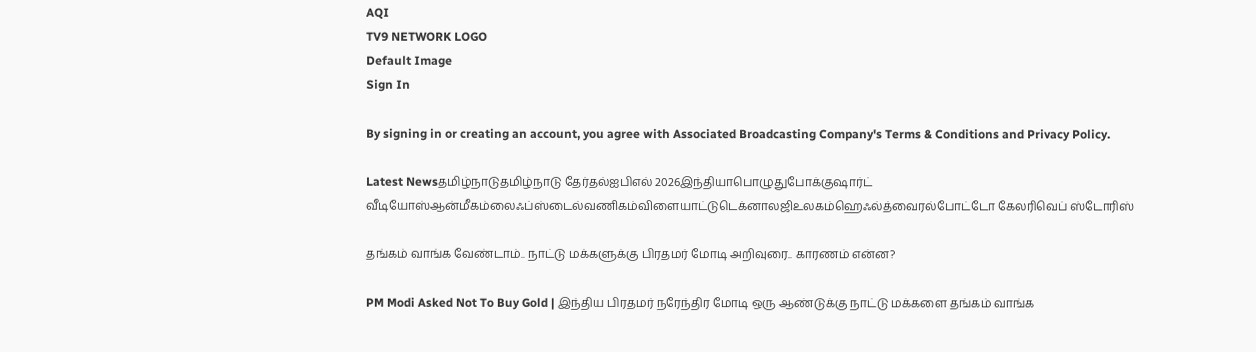AQI
TV9 NETWORK LOGO
Default Image
Sign In

By signing in or creating an account, you agree with Associated Broadcasting Company's Terms & Conditions and Privacy Policy.

Latest Newsதமிழ்நாடுதமிழ்நாடு தேர்தல்ஐபிஎல் 2026இந்தியாபொழுதுபோக்குஷார்ட் வீடியோஸ்ஆன்மீகம்லைஃப்ஸ்டைல்வணிகம்விளையாட்டுடெக்னாலஜிஉலகம்ஹெஃல்த்வைரல்போட்டோ கேலரிவெப் ஸ்டோரிஸ்

தங்கம் வாங்க வேண்டாம்.. நாட்டு மக்களுக்கு பிரதமர் மோடி அறிவுரை.. காரணம் என்ன?

PM Modi Asked Not To Buy Gold | இந்திய பிரதமர் நரேந்திர மோடி ஒரு ஆண்டுக்கு நாட்டு மக்களை தங்கம் வாங்க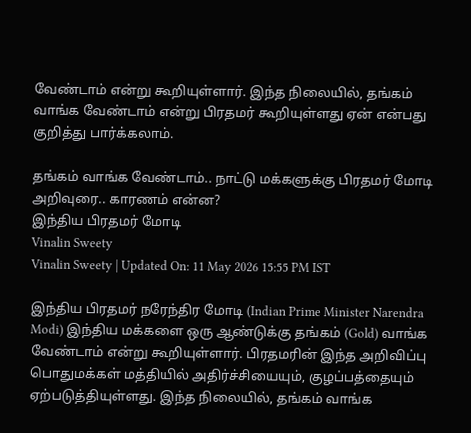வேண்டாம் என்று கூறியுள்ளார். இந்த நிலையில், தங்கம் வாங்க வேண்டாம் என்று பிரதமர் கூறியுள்ளது ஏன் என்பது குறித்து பார்க்கலாம்.

தங்கம் வாங்க வேண்டாம்.. நாட்டு மக்களுக்கு பிரதமர் மோடி அறிவுரை.. காரணம் என்ன?
இந்திய பிரதமர் மோடி
Vinalin Sweety
Vinalin Sweety | Updated On: 11 May 2026 15:55 PM IST

இந்திய பிரதமர் நரேந்திர மோடி (Indian Prime Minister Narendra Modi) இந்திய மக்களை ஒரு ஆண்டுக்கு தங்கம் (Gold) வாங்க வேண்டாம் என்று கூறியுள்ளார். பிரதமரின் இந்த அறிவிப்பு பொதுமக்கள் மத்தியில் அதிர்ச்சியையும், குழப்பத்தையும் ஏற்படுத்தியுள்ளது. இந்த நிலையில், தங்கம் வாங்க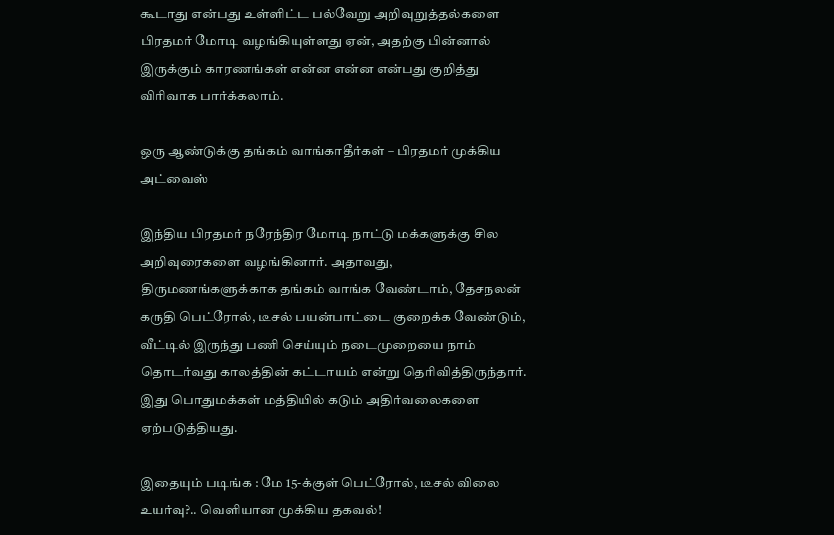கூடாது என்பது உள்ளிட்ட பல்வேறு அறிவுறுத்தல்களை பிரதமர் மோடி வழங்கியுள்ளது ஏன், அதற்கு பின்னால் இருக்கும் காரணங்கள் என்ன என்ன என்பது குறித்து விரிவாக பார்க்கலாம்.

ஒரு ஆண்டுக்கு தங்கம் வாங்காதீர்கள் – பிரதமர் முக்கிய அட்வைஸ்

இந்திய பிரதமர் நரேந்திர மோடி நாட்டு மக்களுக்கு சில அறிவுரைகளை வழங்கினார். அதாவது, திருமணங்களுக்காக தங்கம் வாங்க வேண்டாம், தேசநலன் கருதி பெட்ரோல், டீசல் பயன்பாட்டை குறைக்க வேண்டும், வீட்டில் இருந்து பணி செய்யும் நடைமுறையை நாம் தொடர்வது காலத்தின் கட்டாயம் என்று தெரிவித்திருந்தார். இது பொதுமக்கள் மத்தியில் கடும் அதிர்வலைகளை ஏற்படுத்தியது.

இதையும் படிங்க : மே 15-க்குள் பெட்ரோல், டீசல் விலை உயர்வு?.. வெளியான முக்கிய தகவல்!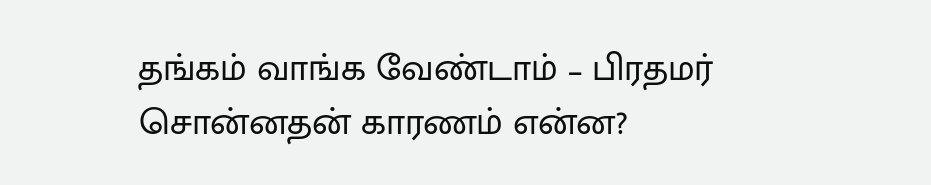தங்கம் வாங்க வேண்டாம் – பிரதமர் சொன்னதன் காரணம் என்ன?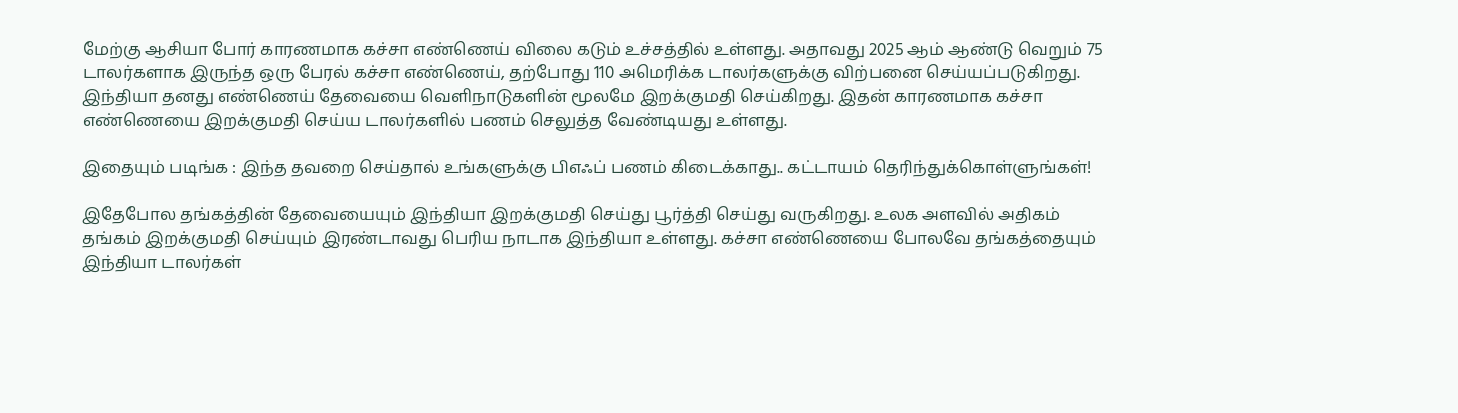மேற்கு ஆசியா போர் காரணமாக கச்சா எண்ணெய் விலை கடும் உச்சத்தில் உள்ளது. அதாவது 2025 ஆம் ஆண்டு வெறும் 75 டாலர்களாக இருந்த ஒரு பேரல் கச்சா எண்ணெய், தற்போது 110 அமெரிக்க டாலர்களுக்கு விற்பனை செய்யப்படுகிறது. இந்தியா தனது எண்ணெய் தேவையை வெளிநாடுகளின் மூலமே இறக்குமதி செய்கிறது. இதன் காரணமாக கச்சா எண்ணெயை இறக்குமதி செய்ய டாலர்களில் பணம் செலுத்த வேண்டியது உள்ளது.

இதையும் படிங்க : இந்த தவறை செய்தால் உங்களுக்கு பிஎஃப் பணம் கிடைக்காது.. கட்டாயம் தெரிந்துக்கொள்ளுங்கள்!

இதேபோல தங்கத்தின் தேவையையும் இந்தியா இறக்குமதி செய்து பூர்த்தி செய்து வருகிறது. உலக அளவில் அதிகம் தங்கம் இறக்குமதி செய்யும் இரண்டாவது பெரிய நாடாக இந்தியா உள்ளது. கச்சா எண்ணெயை போலவே தங்கத்தையும் இந்தியா டாலர்கள்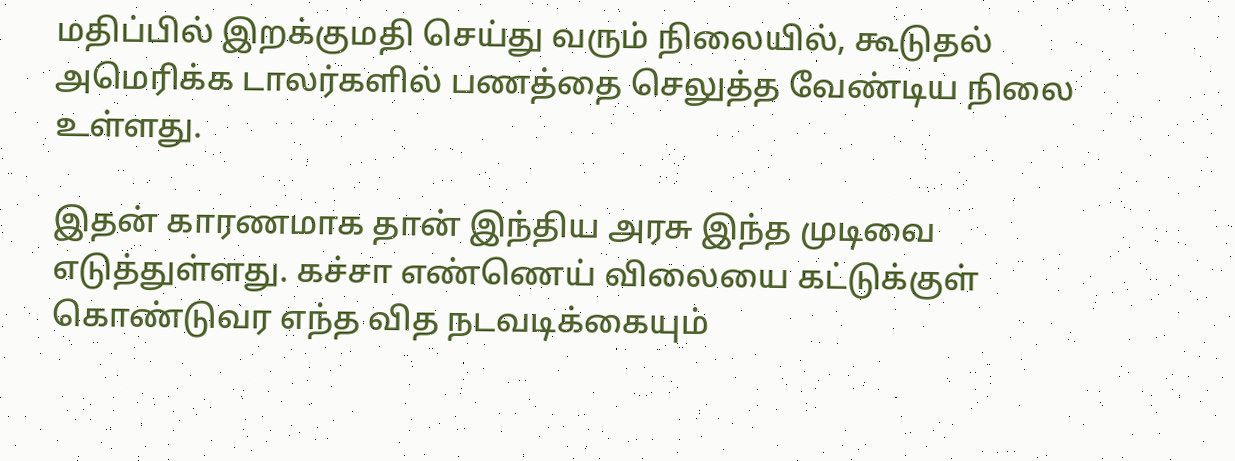மதிப்பில் இறக்குமதி செய்து வரும் நிலையில், கூடுதல் அமெரிக்க டாலர்களில் பணத்தை செலுத்த வேண்டிய நிலை உள்ளது.

இதன் காரணமாக தான் இந்திய அரசு இந்த முடிவை எடுத்துள்ளது. கச்சா எண்ணெய் விலையை கட்டுக்குள் கொண்டுவர எந்த வித நடவடிக்கையும்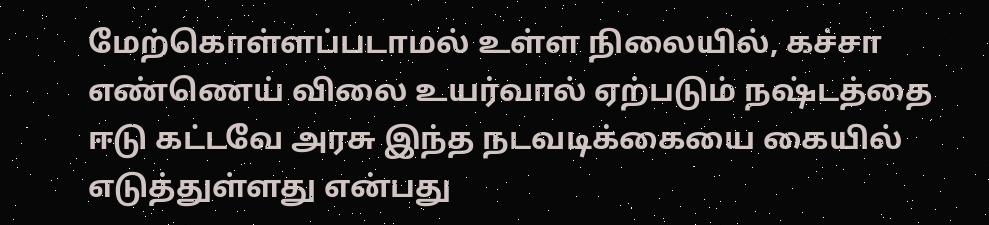மேற்கொள்ளப்படாமல் உள்ள நிலையில், கச்சா எண்ணெய் விலை உயர்வால் ஏற்படும் நஷ்டத்தை ஈடு கட்டவே அரசு இந்த நடவடிக்கையை கையில் எடுத்துள்ளது என்பது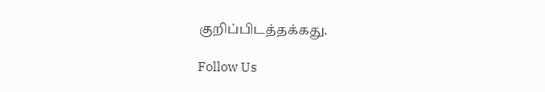குறிப்பிடத்தக்கது.

Follow Us